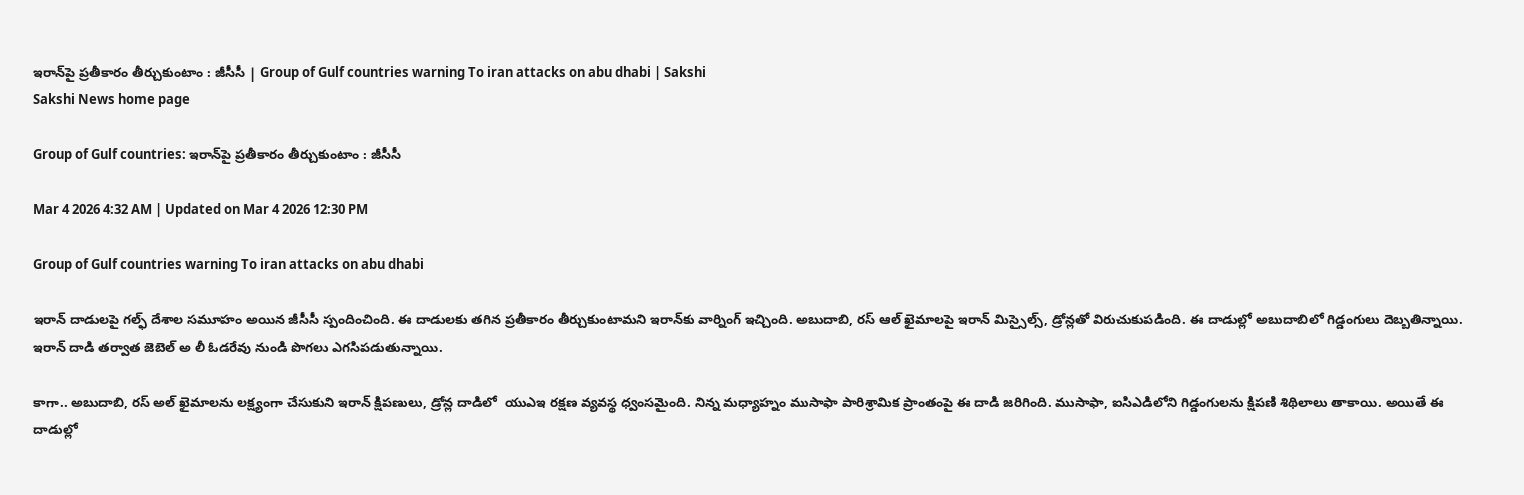ఇరాన్‌పై ప్రతీకారం తీర్చుకుంటాం : జీసీసీ | Group of Gulf countries warning To iran attacks on abu dhabi | Sakshi
Sakshi News home page

Group of Gulf countries: ఇరాన్‌పై ప్రతీకారం తీర్చుకుంటాం : జీసీసీ

Mar 4 2026 4:32 AM | Updated on Mar 4 2026 12:30 PM

Group of Gulf countries warning To iran attacks on abu dhabi

ఇరాన్ దాడులపై గల్ఫ్ దేశాల సమూహం అయిన జీసీసీ స్పందించింది. ఈ దాడులకు తగిన ప్రతీకారం తీర్చుకుంటామని ఇరాన్‌కు వార్నింగ్ ఇచ్చింది. అబుదాబి, రస్‌ ఆల్ ఖైమాలపై ఇరాన్‌ మిస్సైల్స్, డ్రోన్లతో విరుచుకుపడింది. ఈ దాడుల్లో అబుదాబిలో గిడ్డంగులు దెబ్బతిన్నాయి.  ఇరాన్ దాడి తర్వాత జెబెల్ అ లీ ఓడరేవు నుండి పొగలు ఎగసిపడుతున్నాయి.

కాగా.. అబుదాబి, రస్ అల్ ఖైమాలను లక్ష్యంగా చేసుకుని ఇరాన్ క్షిపణులు, డ్రోన్ల దాడిలో  యుఎఇ రక్షణ వ్యవస్థ ధ్వంసమైంది. నిన్న మధ్యాహ్నం ముసాఫా పారిశ్రామిక ప్రాంతంపై ఈ దాడి జరిగింది. ముసాఫా, ఐసిఎడిలోని గిడ్డంగులను క్షిపణి శిథిలాలు తాకాయి. అయితే ఈ దాడుల్లో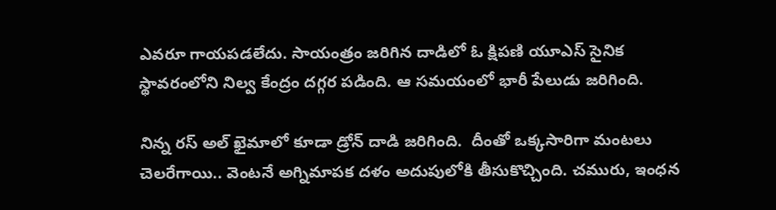ఎవరూ గాయపడలేదు. సాయంత్రం జరిగిన దాడిలో ఓ క్షిపణి యూఎస్ సైనిక స్థావరంలోని నిల్వ కేంద్రం దగ్గర పడింది. ఆ సమయంలో భారీ పేలుడు జరిగింది.

నిన్న రస్ అల్ ఖైమాలో కూడా డ్రోన్ దాడి జరిగింది.  దీంతో ఒక్కసారిగా మంటలు చెలరేగాయి.. వెంటనే అగ్నిమాపక దళం అదుపులోకి తీసుకొచ్చింది. చమురు, ఇంధన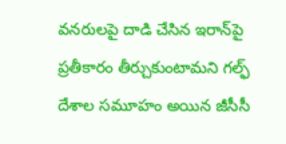వనరులపై దాడి చేసిన ఇరాన్‌పై ప్రతీకారం తీర్చుకుంటామని గల్ఫ్ దేశాల సమూహం అయిన జీసీసీ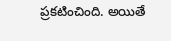ప్రకటించింది. అయితే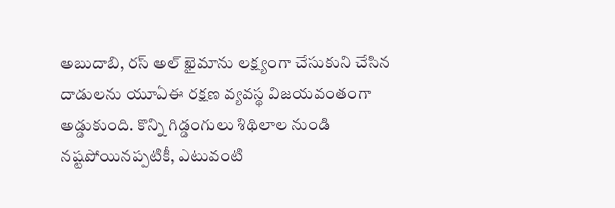అబుదాబి, రస్ అల్ ఖైమాను లక్ష్యంగా చేసుకుని చేసిన దాడులను యూఏఈ రక్షణ వ్యవస్థ విజయవంతంగా అడ్డుకుంది. కొన్ని గిడ్డంగులు శిథిలాల నుండి నష్టపోయినప్పటికీ, ఎటువంటి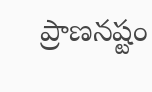ప్రాణనష్టం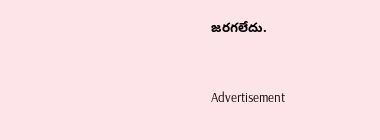జరగలేదు.


Advertisement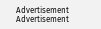Advertisement
Advertisement